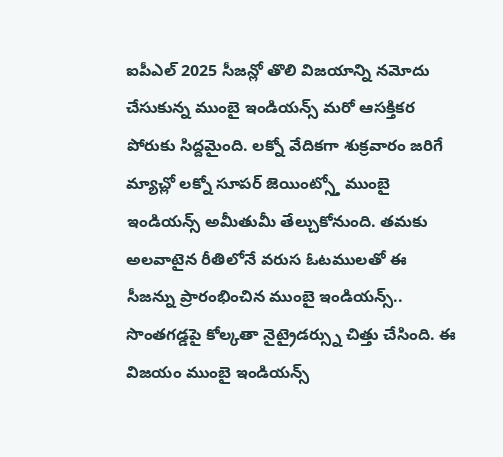ఐపీఎల్ 2025 సీజన్లో తొలి విజయాన్ని నమోదు చేసుకున్న ముంబై ఇండియన్స్ మరో ఆసక్తికర పోరుకు సిద్దమైంది. లక్నో వేదికగా శుక్రవారం జరిగే మ్యాచ్లో లక్నో సూపర్ జెయింట్స్తో ముంబై ఇండియన్స్ అమీతుమీ తేల్చుకోనుంది. తమకు అలవాటైన రీతిలోనే వరుస ఓటములతో ఈ సీజన్ను ప్రారంభించిన ముంబై ఇండియన్స్.. సొంతగడ్డపై కోల్కతా నైట్రైడర్స్ను చిత్తు చేసింది. ఈ విజయం ముంబై ఇండియన్స్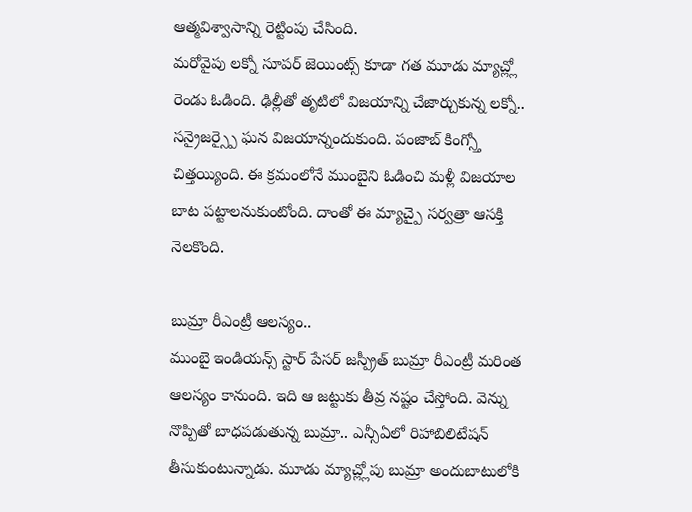ఆత్మవిశ్వాసాన్ని రెట్టింపు చేసింది.
మరోవైపు లక్నో సూపర్ జెయింట్స్ కూడా గత మూడు మ్యాచ్ల్లో రెండు ఓడింది. ఢిల్లీతో తృటిలో విజయాన్ని చేజార్చుకున్న లక్నో.. సన్రైజర్స్పై ఘన విజయాన్నందుకుంది. పంజాబ్ కింగ్స్తో చిత్తయ్యింది. ఈ క్రమంలోనే ముంబైని ఓడించి మళ్లీ విజయాల బాట పట్టాలనుకుంటోంది. దాంతో ఈ మ్యాచ్పై సర్వత్రా ఆసక్తి నెలకొంది.

బుమ్రా రీఎంట్రీ ఆలస్యం..
ముంబై ఇండియన్స్ స్టార్ పేసర్ జస్ప్రీత్ బుమ్రా రీఎంట్రీ మరింత ఆలస్యం కానుంది. ఇది ఆ జట్టుకు తీవ్ర నష్టం చేస్తోంది. వెన్ను నొప్పితో బాధపడుతున్న బుమ్రా.. ఎన్సీఏలో రిహాబిలిటేషన్ తీసుకుంటున్నాడు. మూడు మ్యాచ్ల్లోపు బుమ్రా అందుబాటులోకి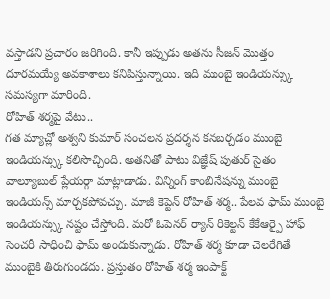వస్తాడని ప్రచారం జరిగింది. కానీ ఇప్పుడు అతను సీజన్ మొత్తం దూరమయ్యే అవకాశాలు కనిపిస్తున్నాయి. ఇది ముంబై ఇండియన్స్కు సమస్యగా మారింది.
రోహిత్ శర్మపై వేటు..
గత మ్యాచ్లో అశ్వని కుమార్ సంచలన ప్రదర్శన కనబర్చడం ముంబై ఇండియన్స్కు కలిసొచ్చింది. అతనితో పాటు విజ్ఞేష్ పుతుర్ సైతం వాల్యూబుల్ ప్లేయర్గా మాట్లాడాడు. విన్నింగ్ కాంబినేషన్ను ముంబై ఇండియన్స్ మార్చకపోవచ్చు. మాజీ కెప్టెన్ రోహిత్ శర్మ.. పేలవ ఫామ్ ముంబై ఇండియన్స్కు నష్టం చేస్తోంది. మరో ఓపెనర్ ర్యాన్ రికెల్టన్ కేకేఆర్పై హాఫ్ సెంచరీ సాధించి ఫామ్ అందుకున్నాడు. రోహిత్ శర్మ కూడా చెలరేగితే ముంబైకి తిరుగుండదు. ప్రస్తుతం రోహిత్ శర్మ ఇంపాక్ట్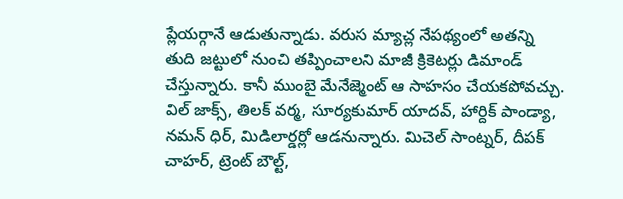ప్లేయర్గానే ఆడుతున్నాడు. వరుస మ్యాచ్ల నేపథ్యంలో అతన్ని తుది జట్టులో నుంచి తప్పించాలని మాజీ క్రికెటర్లు డిమాండ్ చేస్తున్నారు. కానీ ముంబై మేనేజ్మెంట్ ఆ సాహసం చేయకపోవచ్చు.
విల్ జాక్స్, తిలక్ వర్మ, సూర్యకుమార్ యాదవ్, హార్దిక్ పాండ్యా, నమన్ ధిర్, మిడిలార్డర్లో ఆడనున్నారు. మిచెల్ సాంట్నర్, దీపక్ చాహర్, ట్రెంట్ బౌల్ట్,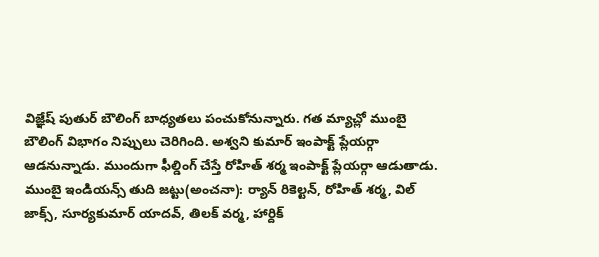విజ్ఞేష్ పుతుర్ బౌలింగ్ బాధ్యతలు పంచుకోనున్నారు. గత మ్యాచ్లో ముంబై బౌలింగ్ విభాగం నిప్పులు చెరిగింది. అశ్వని కుమార్ ఇంపాక్ట్ ప్లేయర్గా ఆడనున్నాడు. ముందుగా ఫీల్డింగ్ చేస్తే రోహిత్ శర్మ ఇంపాక్ట్ ప్లేయర్గా ఆడుతాడు.
ముంబై ఇండియన్స్ తుది జట్టు(అంచనా): ర్యాన్ రికెల్టన్, రోహిత్ శర్మ, విల్ జాక్స్, సూర్యకుమార్ యాదవ్, తిలక్ వర్మ, హార్దిక్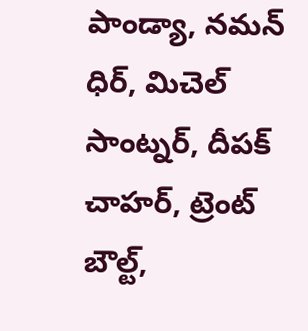పాండ్యా, నమన్ ధిర్, మిచెల్ సాంట్నర్, దీపక్ చాహర్, ట్రెంట్ బౌల్ట్,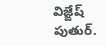విజ్ఙేష్ పుతుర్.